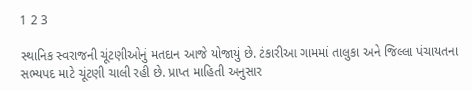1 2 3

સ્થાનિક સ્વરાજની ચૂંટણીઓનું મતદાન આજે યોજાયું છે. ટંકારીઆ ગામમાં તાલુકા અને જિલ્લા પંચાયતના સભ્યપદ માટે ચૂંટણી ચાલી રહી છે. પ્રાપ્ત માહિતી અનુસાર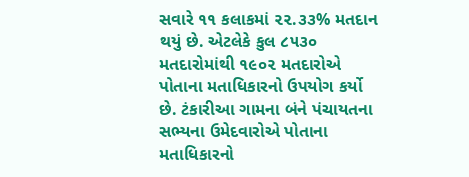સવારે ૧૧ કલાકમાં ૨૨.૩૩% મતદાન થયું છે. એટલેકે કુલ ૮૫૩૦ મતદારોમાંથી ૧૯૦૨ મતદારોએ પોતાના મતાધિકારનો ઉપયોગ કર્યો છે. ટંકારીઆ ગામના બંને પંચાયતના સભ્યના ઉમેદવારોએ પોતાના મતાધિકારનો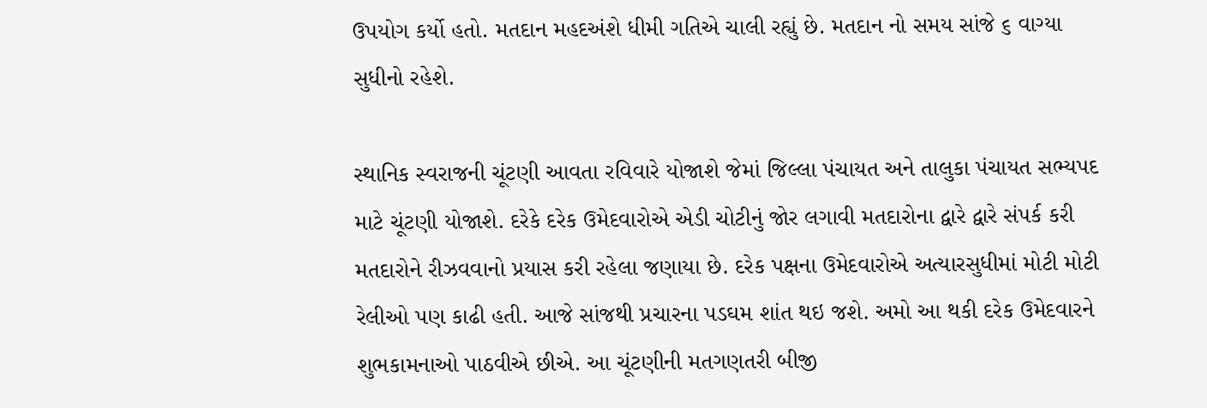ઉપયોગ કર્યો હતો. મતદાન મહદઅંશે ધીમી ગતિએ ચાલી રહ્યું છે. મતદાન નો સમય સાંજે ૬ વાગ્યા સુધીનો રહેશે.

સ્થાનિક સ્વરાજની ચૂંટણી આવતા રવિવારે યોજાશે જેમાં જિલ્લા પંચાયત અને તાલુકા પંચાયત સભ્યપદ માટે ચૂંટણી યોજાશે. દરેકે દરેક ઉમેદવારોએ એડી ચોટીનું જોર લગાવી મતદારોના દ્વારે દ્વારે સંપર્ક કરી મતદારોને રીઝવવાનો પ્રયાસ કરી રહેલા જણાયા છે. દરેક પક્ષના ઉમેદવારોએ અત્યારસુધીમાં મોટી મોટી રેલીઓ પણ કાઢી હતી. આજે સાંજથી પ્રચારના પડઘમ શાંત થઇ જશે. અમો આ થકી દરેક ઉમેદવારને શુભકામનાઓ પાઠવીએ છીએ. આ ચૂંટણીની મતગણતરી બીજી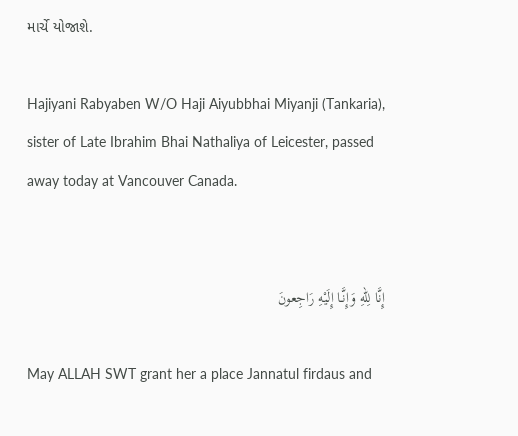માર્ચે યોજાશે.

Hajiyani Rabyaben W/O Haji Aiyubbhai Miyanji (Tankaria), sister of Late Ibrahim Bhai Nathaliya of Leicester, passed away today at Vancouver Canada.


إِنَّا لِلّهِ وَإِنَّـا إِلَيْهِ رَاجِعونَ

May ALLAH SWT grant her a place Jannatul firdaus and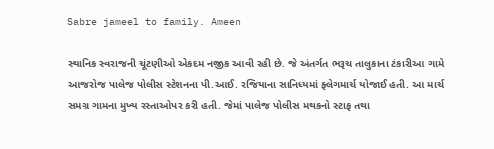Sabre jameel to family. Ameen

સ્થાનિક સ્વરાજની ચૂંટણીઓ એકદમ નજીક આવી રહી છે. જે અંતર્ગત ભરૂચ તાલુકાના ટંકારીઆ ગામે આજરોજ પાલેજ પોલીસ સ્ટેશનના પી.આઈ. રજિયાના સાનિધ્યમાં ફ્લેગમાર્ચ યોજાઈ હતી. આ માર્ચ સમગ્ર ગામના મુખ્ય રસ્તાઓપર કરી હતી. જેમાં પાલેજ પોલીસ મથકનો સ્ટાફ તથા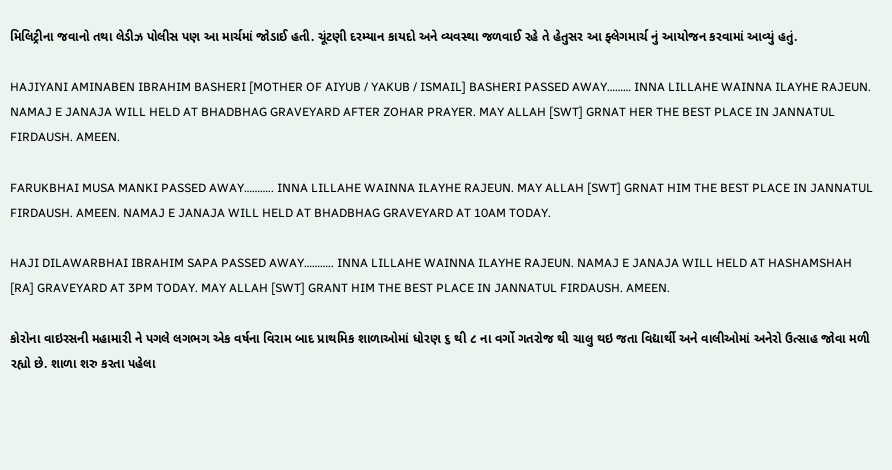મિલિટ્રીના જવાનો તથા લેડીઝ પોલીસ પણ આ માર્ચમાં જોડાઈ હતી. ચૂંટણી દરમ્યાન કાયદો અને વ્યવસ્થા જળવાઈ રહે તે હેતુસર આ ફ્લેગમાર્ચ નું આયોજન કરવામાં આવ્યું હતું.

HAJIYANI AMINABEN IBRAHIM BASHERI [MOTHER OF AIYUB / YAKUB / ISMAIL] BASHERI PASSED AWAY……… INNA LILLAHE WAINNA ILAYHE RAJEUN. NAMAJ E JANAJA WILL HELD AT BHADBHAG GRAVEYARD AFTER ZOHAR PRAYER. MAY ALLAH [SWT] GRNAT HER THE BEST PLACE IN JANNATUL FIRDAUSH. AMEEN.

FARUKBHAI MUSA MANKI PASSED AWAY……….. INNA LILLAHE WAINNA ILAYHE RAJEUN. MAY ALLAH [SWT] GRNAT HIM THE BEST PLACE IN JANNATUL FIRDAUSH. AMEEN. NAMAJ E JANAJA WILL HELD AT BHADBHAG GRAVEYARD AT 10AM TODAY.

HAJI DILAWARBHAI IBRAHIM SAPA PASSED AWAY……….. INNA LILLAHE WAINNA ILAYHE RAJEUN. NAMAJ E JANAJA WILL HELD AT HASHAMSHAH [RA] GRAVEYARD AT 3PM TODAY. MAY ALLAH [SWT] GRANT HIM THE BEST PLACE IN JANNATUL FIRDAUSH. AMEEN.

કોરોના વાઇરસની મહામારી ને પગલે લગભગ એક વર્ષના વિરામ બાદ પ્રાથમિક શાળાઓમાં ધોરણ ૬ થી ૮ ના વર્ગો ગતરોજ થી ચાલુ થઇ જતા વિદ્યાર્થી અને વાલીઓમાં અનેરો ઉત્સાહ જોવા મળી રહ્યો છે. શાળા શરુ કરતા પહેલા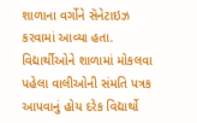શાળાના વર્ગોને સૅનેટાઇઝ કરવામાં આવ્યા હતા. વિદ્યાર્થીઓને શાળામાં મોકલવા પહેલા વાલીઓની સંમતિ પત્રક આપવાનું હોય દરેક વિદ્યાર્થો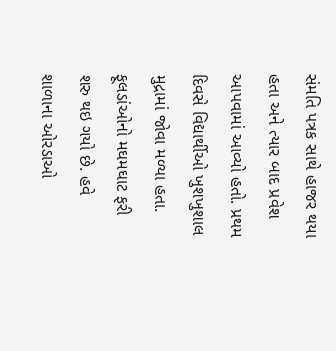સંમતિ પત્રક સાથે હાજર થયા હતા અને ત્યાર બાદ પ્રવેશ આપવામાં આવ્યો હતો. પ્રથમ દિવસે વિદ્યાર્થીઓ ખુશખુશાલ મુદ્રામાં જોવા મળ્યા હતા. ફૂલડાંઓનો મઘમઘાટ ફરી શરુ થઇ ગયો છે. હવે શાળાના ઓરડાઓ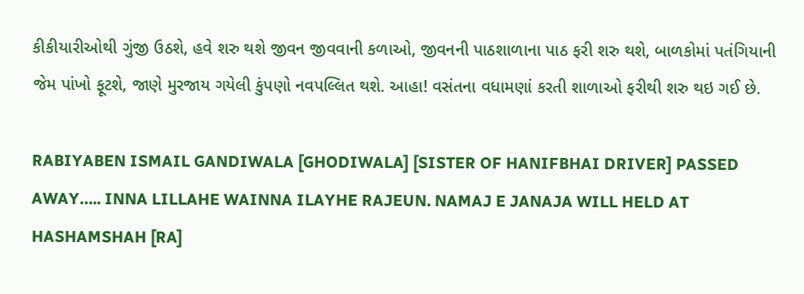કીકીયારીઓથી ગુંજી ઉઠશે, હવે શરુ થશે જીવન જીવવાની કળાઓ, જીવનની પાઠશાળાના પાઠ ફરી શરુ થશે, બાળકોમાં પતંગિયાની જેમ પાંખો ફૂટશે, જાણે મુરજાય ગયેલી કુંપણો નવપલ્લિત થશે. આહા! વસંતના વધામણાં કરતી શાળાઓ ફરીથી શરુ થઇ ગઈ છે.

RABIYABEN ISMAIL GANDIWALA [GHODIWALA] [SISTER OF HANIFBHAI DRIVER] PASSED AWAY….. INNA LILLAHE WAINNA ILAYHE RAJEUN. NAMAJ E JANAJA WILL HELD AT HASHAMSHAH [RA]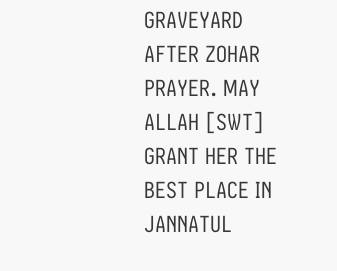GRAVEYARD AFTER ZOHAR PRAYER. MAY ALLAH [SWT] GRANT HER THE BEST PLACE IN JANNATUL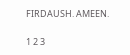FIRDAUSH. AMEEN.

1 2 3